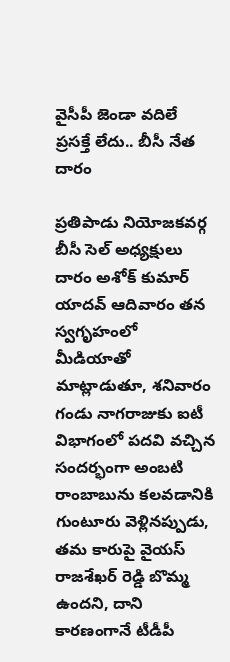వైసీపీ జెండా వదిలే ప్రసక్తే లేదు.. బీసీ నేత దారం

ప్రతిపాడు నియోజకవర్గ బీసీ సెల్ అధ్యక్షులు దారం అశోక్ కుమార్ యాదవ్ ఆదివారం తన స్వగృహంలో మీడియాతో మాట్లాడుతూ, శనివారం గండు నాగరాజుకు ఐటీ విభాగంలో పదవి వచ్చిన సందర్భంగా అంబటి రాంబాబును కలవడానికి గుంటూరు వెళ్లినప్పుడు, తమ కారుపై వైయస్ రాజశేఖర్ రెడ్డి బొమ్మ ఉందని, దాని కారణంగానే టీడీపీ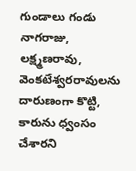గుండాలు గండు నాగరాజు, లక్ష్మణరావు, వెంకటేశ్వరరావులను దారుణంగా కొట్టి, కారును ధ్వంసం చేశారని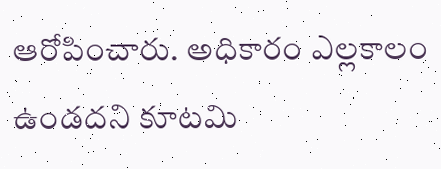ఆరోపించారు. అధికారం ఎల్లకాలం ఉండదని కూటమి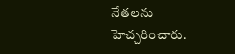నేతలను హెచ్చరించారు.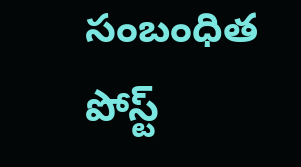సంబంధిత పోస్ట్